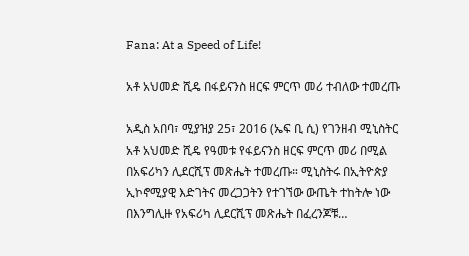Fana: At a Speed of Life!

አቶ አህመድ ሺዴ በፋይናንስ ዘርፍ ምርጥ መሪ ተብለው ተመረጡ

አዲስ አበባ፣ ሚያዝያ 25፣ 2016 (ኤፍ ቢ ሲ) የገንዘብ ሚኒስትር አቶ አህመድ ሺዴ የዓመቱ የፋይናንስ ዘርፍ ምርጥ መሪ በሚል በአፍሪካን ሊደርሺፕ መጽሔት ተመረጡ። ሚኒስትሩ በኢትዮጵያ ኢኮኖሚያዊ እድገትና መረጋጋትን የተገኘው ውጤት ተከትሎ ነው በእንግሊዙ የአፍሪካ ሊደርሺፕ መጽሔት በፈረንጆቹ…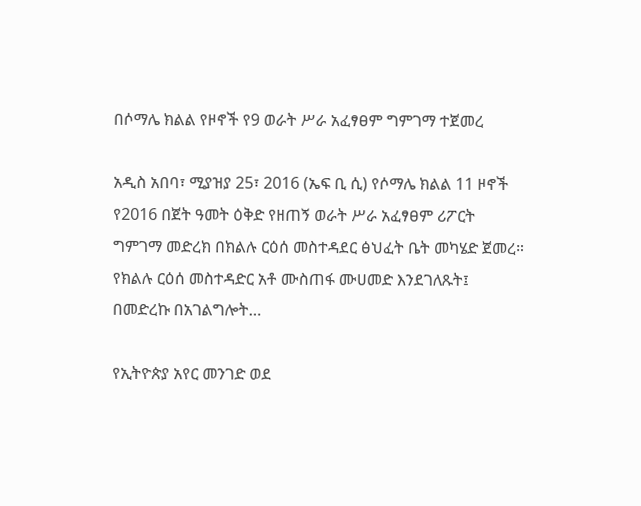በሶማሌ ክልል የዞኖች የ9 ወራት ሥራ አፈፃፀም ግምገማ ተጀመረ

አዲስ አበባ፣ ሚያዝያ 25፣ 2016 (ኤፍ ቢ ሲ) የሶማሌ ክልል 11 ዞኖች የ2016 በጀት ዓመት ዕቅድ የዘጠኝ ወራት ሥራ አፈፃፀም ሪፖርት ግምገማ መድረክ በክልሉ ርዕሰ መስተዳደር ፅህፈት ቤት መካሄድ ጀመረ። የክልሉ ርዕሰ መስተዳድር አቶ ሙስጠፋ ሙሀመድ እንደገለጹት፤ በመድረኩ በአገልግሎት…

የኢትዮጵያ አየር መንገድ ወደ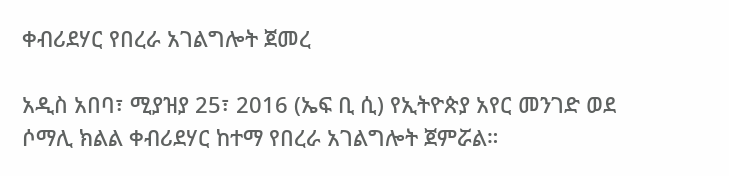ቀብሪደሃር የበረራ አገልግሎት ጀመረ

አዲስ አበባ፣ ሚያዝያ 25፣ 2016 (ኤፍ ቢ ሲ) የኢትዮጵያ አየር መንገድ ወደ ሶማሊ ክልል ቀብሪደሃር ከተማ የበረራ አገልግሎት ጀምሯል።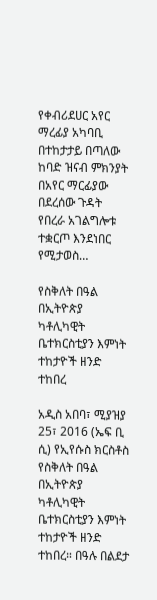የቀብሪደሀር አየር ማረፊያ አካባቢ በተከታታይ በጣለው ከባድ ዝናብ ምክንያት በአየር ማርፊያው በደረሰው ጉዳት የበረራ አገልግሎቱ ተቋርጦ እንደነበር የሚታወስ…

የስቅለት በዓል በኢትዮጵያ ካቶሊካዊት ቤተክርስቲያን እምነት ተከታዮች ዘንድ ተከበረ

አዲስ አበባ፣ ሚያዝያ 25፣ 2016 (ኤፍ ቢ ሲ) የኢየሱስ ክርስቶስ የስቅለት በዓል በኢትዮጵያ ካቶሊካዊት ቤተክርስቲያን እምነት ተከታዮች ዘንድ ተከበረ። በዓሉ በልደታ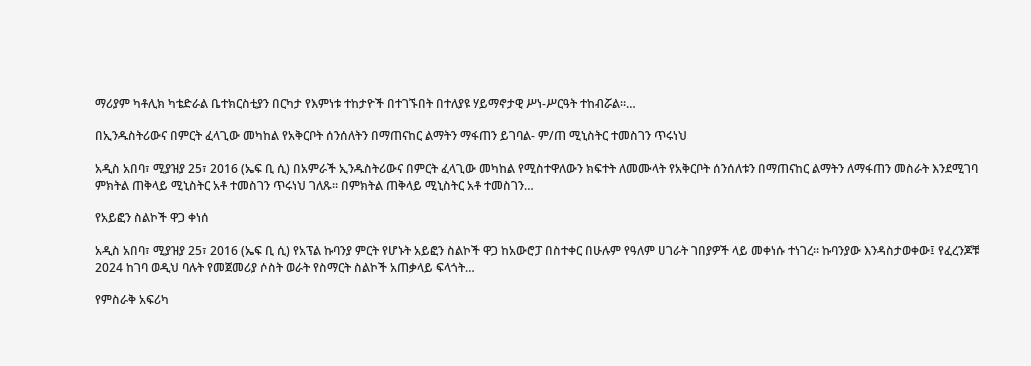ማሪያም ካቶሊክ ካቴድራል ቤተክርስቲያን በርካታ የእምነቱ ተከታዮች በተገኙበት በተለያዩ ሃይማኖታዊ ሥነ-ሥርዓት ተከብሯል።…

በኢንዱስትሪውና በምርት ፈላጊው መካከል የአቅርቦት ሰንሰለትን በማጠናከር ልማትን ማፋጠን ይገባል- ም/ጠ ሚኒስትር ተመስገን ጥሩነህ

አዲስ አበባ፣ ሚያዝያ 25፣ 2016 (ኤፍ ቢ ሲ) በአምራች ኢንዱስትሪውና በምርት ፈላጊው መካከል የሚስተዋለውን ክፍተት ለመሙላት የአቅርቦት ሰንሰለቱን በማጠናከር ልማትን ለማፋጠን መስራት እንደሚገባ ምክትል ጠቅላይ ሚኒስትር አቶ ተመስገን ጥሩነህ ገለጹ። በምክትል ጠቅላይ ሚኒስትር አቶ ተመስገን…

የአይፎን ስልኮች ዋጋ ቀነሰ

አዲስ አበባ፣ ሚያዝያ 25፣ 2016 (ኤፍ ቢ ሲ) የአፕል ኩባንያ ምርት የሆኑት አይፎን ስልኮች ዋጋ ከአውሮፓ በስተቀር በሁሉም የዓለም ሀገራት ገበያዎች ላይ መቀነሱ ተነገረ። ኩባንያው እንዳስታወቀው፤ የፈረንጆቹ 2024 ከገባ ወዲህ ባሉት የመጀመሪያ ሶስት ወራት የስማርት ስልኮች አጠቃላይ ፍላጎት…

የምስራቅ አፍሪካ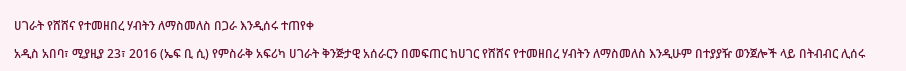ሀገራት የሸሸና የተመዘበረ ሃብትን ለማስመለስ በጋራ እንዲሰሩ ተጠየቀ

አዲስ አበባ፣ ሚያዚያ 23፣ 2016 (ኤፍ ቢ ሲ) የምስራቅ አፍሪካ ሀገራት ቅንጅታዊ አሰራርን በመፍጠር ከሀገር የሸሸና የተመዘበረ ሃብትን ለማስመለስ እንዲሁም በተያያዥ ወንጀሎች ላይ በትብብር ሊሰሩ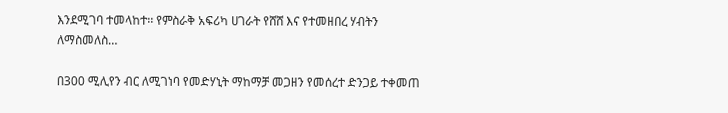እንደሚገባ ተመላከተ፡፡ የምስራቅ አፍሪካ ሀገራት የሸሸ እና የተመዘበረ ሃብትን ለማስመለስ…

በ300 ሚሊየን ብር ለሚገነባ የመድሃኒት ማከማቻ መጋዘን የመሰረተ ድንጋይ ተቀመጠ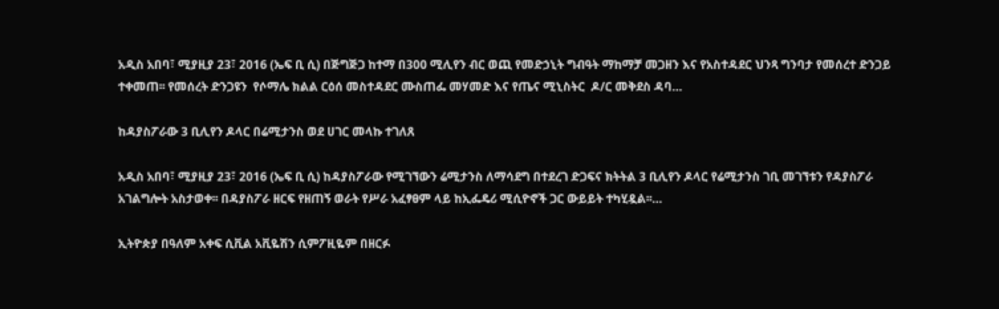አዲስ አበባ፣ ሚያዚያ 23፣ 2016 (ኤፍ ቢ ሲ) በጅግጅጋ ከተማ በ300 ሚሊየን ብር ወጪ የመድኃኒት ግብዓት ማከማቻ መጋዘን እና የአስተዳደር ህንጻ ግንባታ የመሰረተ ድንጋይ ተቀመጠ፡፡ የመሰረት ድንጋዩን  የሶማሌ ክልል ርዕሰ መስተዳደር ሙስጠፌ መሃመድ እና የጤና ሚኒስትር  ዶ/ር መቅደስ ዳባ…

ከዳያስፖራው 3 ቢሊየን ዶላር በሬሚታንስ ወደ ሀገር መላኩ ተገለጸ

አዲስ አበባ፣ ሚያዚያ 23፣ 2016 (ኤፍ ቢ ሲ) ከዳያስፖራው የሚገኘውን ሬሚታንስ ለማሳደግ በተደረገ ድጋፍና ክትትል 3 ቢሊየን ዶላር የሬሚታንስ ገቢ መገኘቱን የዳያስፖራ አገልግሎት አስታወቀ፡፡ በዳያስፖራ ዘርፍ የዘጠኝ ወራት የሥራ አፈፃፀም ላይ ከኢፌዴሪ ሚሲዮኖች ጋር ውይይት ተካሂዷል፡፡…

ኢትዮጵያ በዓለም አቀፍ ሲቪል አቪዬሽን ሲምፖዚዬም በዘርፉ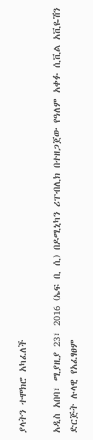ያላትን ተሞክሮ አካፈለች

አዲስ አበባ፣ ሚያዚያ 23፣ 2016 (ኤፍ ቢ ሲ) በዶሚኒካን ሪፐብሊክ በተዘጋጀው የዓለም አቀፉ ሲቪል አቪዬሽን ድርጅት ሉላዊ የአፈፃፀም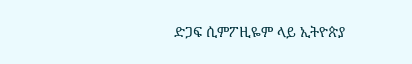ድጋፍ ሲምፖዚዬም ላይ ኢትዮጵያ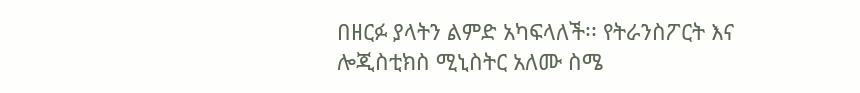በዘርፉ ያላትን ልምድ አካፍላለች፡፡ የትራንስፖርት እና ሎጂስቲክስ ሚኒስትር አለሙ ስሜ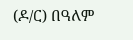(ዶ/ር) በዓለም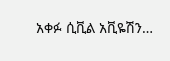አቀፉ ሲቪል አቪዬሽን…